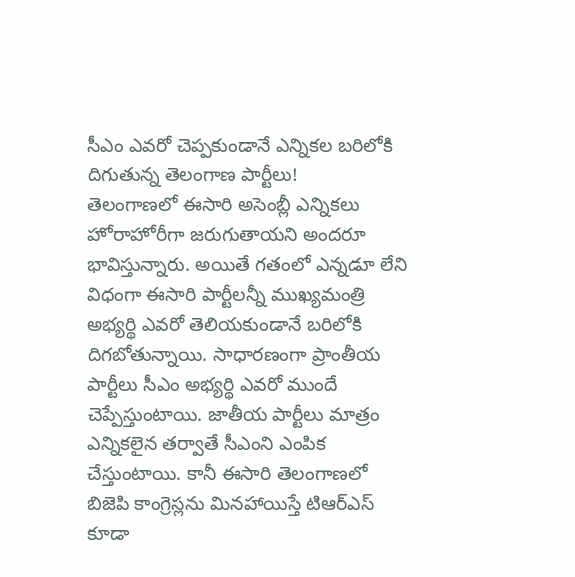సీఎం ఎవరో చెప్పకుండానే ఎన్నికల బరిలోకి దిగుతున్న తెలంగాణ పార్టీలు!
తెలంగాణలో ఈసారి అసెంబ్లీ ఎన్నికలు హోరాహోరీగా జరుగుతాయని అందరూ భావిస్తున్నారు. అయితే గతంలో ఎన్నడూ లేని విధంగా ఈసారి పార్టీలన్నీ ముఖ్యమంత్రి అభ్యర్థి ఎవరో తెలియకుండానే బరిలోకి దిగబోతున్నాయి. సాధారణంగా ప్రాంతీయ పార్టీలు సీఎం అభ్యర్థి ఎవరో ముందే చెప్పేస్తుంటాయి. జాతీయ పార్టీలు మాత్రం ఎన్నికలైన తర్వాతే సీఎంని ఎంపిక చేస్తుంటాయి. కానీ ఈసారి తెలంగాణలో బిజెపి కాంగ్రెస్లను మినహాయిస్తే టిఆర్ఎస్ కూడా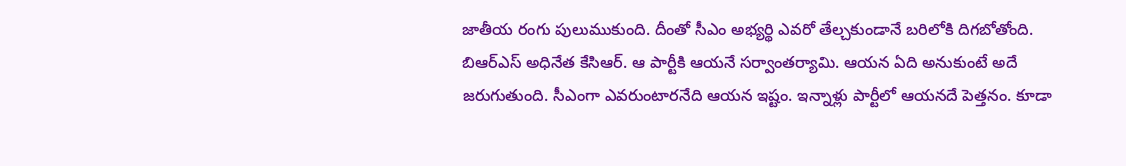జాతీయ రంగు పులుముకుంది. దీంతో సీఎం అభ్యర్థి ఎవరో తేల్చకుండానే బరిలోకి దిగబోతోంది.
బిఆర్ఎస్ అధినేత కేసిఆర్. ఆ పార్టీకి ఆయనే సర్వాంతర్యామి. ఆయన ఏది అనుకుంటే అదే జరుగుతుంది. సీఎంగా ఎవరుంటారనేది ఆయన ఇష్టం. ఇన్నాళ్లు పార్టీలో ఆయనదే పెత్తనం. కూడా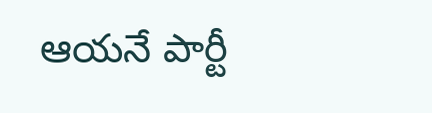ఆయనే పార్టీ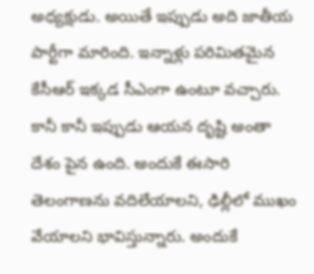అధ్యక్షుడు. అయితే ఇప్పుడు అది జాతీయ పార్టీగా మారింది. ఇన్నాళ్లు పరిమితమైన కేసీఆర్ ఇక్కడ సీఎంగా ఉంటూ వచ్చారు. కానీ కానీ ఇప్పుడు ఆయన దృష్టి అంతా దేశం పైన ఉంది. అందుకే ఈసారి తెలంగాణను వదిలేయాలని, ఢిల్లీలో ముఖం వేయాలని భావిస్తున్నారు. అందుకే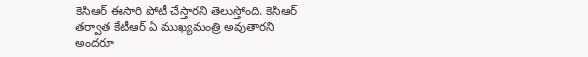కెసిఆర్ ఈసారి పోటీ చేస్తారని తెలుస్తోంది. కెసిఆర్ తర్వాత కేటీఆర్ ఏ ముఖ్యమంత్రి అవుతారని అందరూ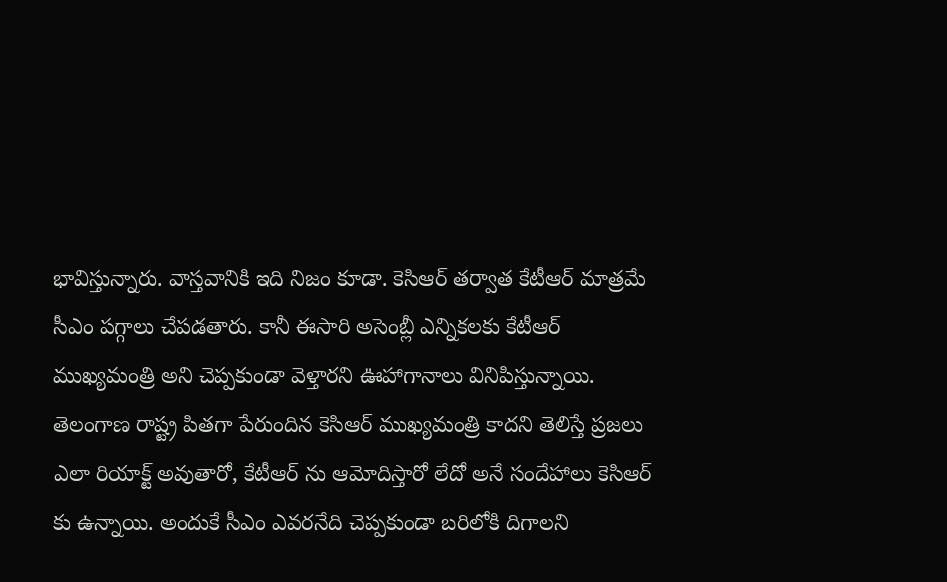భావిస్తున్నారు. వాస్తవానికి ఇది నిజం కూడా. కెసిఆర్ తర్వాత కేటీఆర్ మాత్రమే సీఎం పగ్గాలు చేపడతారు. కానీ ఈసారి అసెంబ్లీ ఎన్నికలకు కేటీఆర్ ముఖ్యమంత్రి అని చెప్పకుండా వెళ్తారని ఊహాగానాలు వినిపిస్తున్నాయి. తెలంగాణ రాష్ట్ర పితగా పేరుందిన కెసిఆర్ ముఖ్యమంత్రి కాదని తెలిస్తే ప్రజలు ఎలా రియాక్ట్ అవుతారో, కేటీఆర్ ను ఆమోదిస్తారో లేదో అనే సందేహాలు కెసిఆర్ కు ఉన్నాయి. అందుకే సీఎం ఎవరనేది చెప్పకుండా బరిలోకి దిగాలని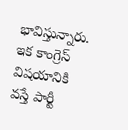భావిస్తున్నారు.
ఇక కాంగ్రెస్ విషయానికి వస్తే పార్టీ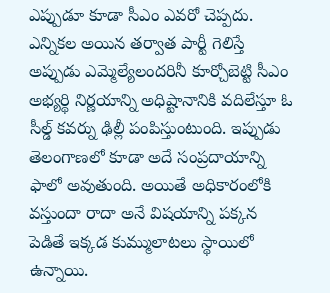ఎప్పుడూ కూడా సీఎం ఎవరో చెప్పదు. ఎన్నికల అయిన తర్వాత పార్టీ గెలిస్తే అప్పుడు ఎమ్మెల్యేలందరినీ కూర్చోబెట్టి సీఎం అభ్యర్థి నిర్ణయాన్ని అధిష్టానానికి వదిలేస్తూ ఓ సీల్డ్ కవర్ను ఢిల్లీ పంపిస్తుంటుంది. ఇప్పుడు తెలంగాణలో కూడా అదే సంప్రదాయాన్ని ఫాలో అవుతుంది. అయితే అధికారంలోకి వస్తుందా రాదా అనే విషయాన్ని పక్కన పెడితే ఇక్కడ కుమ్ములాటలు స్థాయిలో ఉన్నాయి.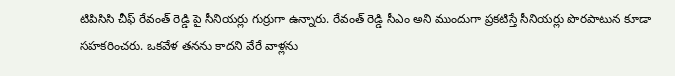టిపిసిసి చీఫ్ రేవంత్ రెడ్డి పై సీనియర్లు గుర్రుగా ఉన్నారు. రేవంత్ రెడ్డి సీఎం అని ముందుగా ప్రకటిస్తే సీనియర్లు పొరపాటున కూడా సహకరించరు. ఒకవేళ తనను కాదని వేరే వాళ్లను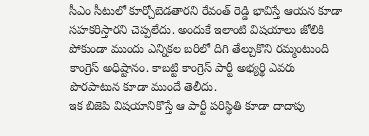సీఎం సీటులో కూర్చోబెడతారని రేవంత్ రెడ్డి భావిస్తే ఆయన కూడా సహకరిస్తారని చెప్పలేదు. అందుకే ఇలాంటి విషయాలు జోలికి పోకుండా ముందు ఎన్నికల బరిలో దిగి తేల్చుకొని రమ్మంటుంది కాంగ్రెస్ అధిష్టానం. కాబట్టి కాంగ్రెస్ పార్టీ అభ్యర్థి ఎవరు పొరపాటున కూడా ముందే తెలీదు.
ఇక బిజెపి విషయానికొస్తే ఆ పార్టీ పరిస్థితి కూడా దాదాపు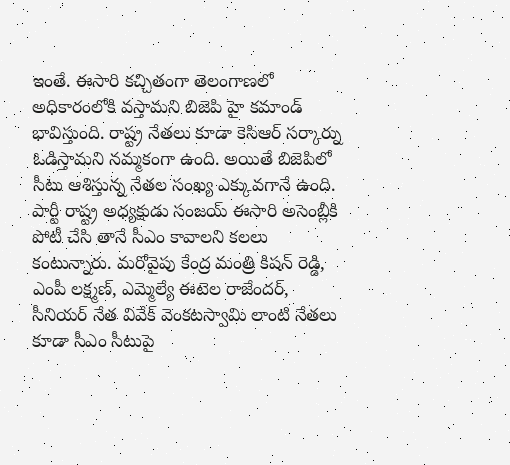ఇంతే. ఈసారి కచ్చితంగా తెలంగాణలో అధికారంలోకి వస్తామని బిజెపి హై కమాండ్ భావిస్తుంది. రాష్ట్ర నేతలు కూడా కెసిఆర్ సర్కార్ను ఓడిస్తామని నమ్మకంగా ఉంది. అయితే బిజెపిలో సీటు ఆశిస్తున్న నేతల సంఖ్య ఎక్కువగానే ఉంది. పార్టీ రాష్ట్ర అధ్యక్షుడు సంజయ్ ఈసారి అసెంబ్లీకి పోటీ చేసి తానే సీఎం కావాలని కలలు కంటున్నారు. మరోవైపు కేంద్ర మంత్రి కిషన్ రెడ్డి, ఎంపీ లక్ష్మణ్, ఎమ్మెల్యే ఈటెల రాజేందర్, సీనియర్ నేత వివేక్ వెంకటస్వామి లాంటి నేతలు కూడా సీఎం సీటుపై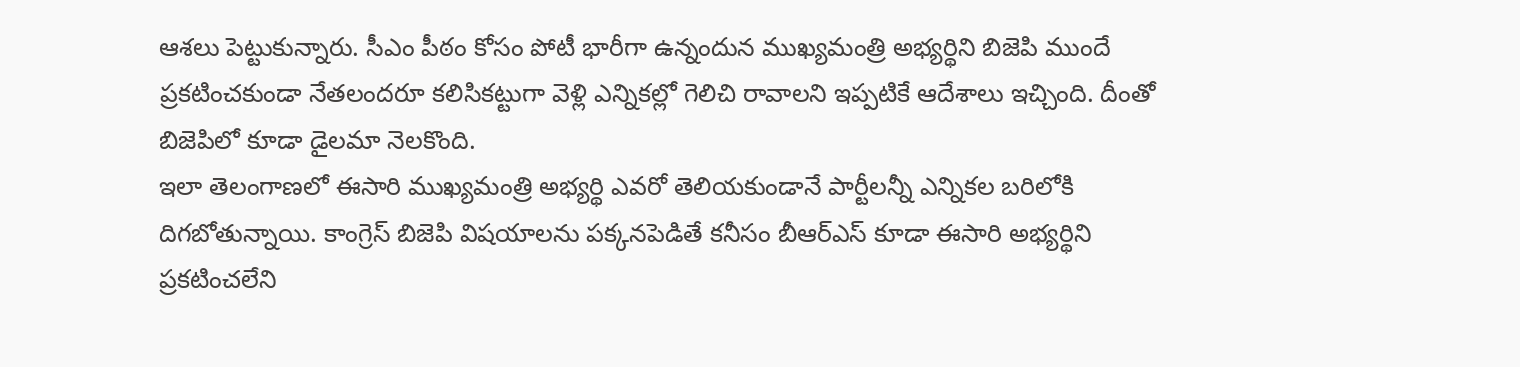ఆశలు పెట్టుకున్నారు. సీఎం పీఠం కోసం పోటీ భారీగా ఉన్నందున ముఖ్యమంత్రి అభ్యర్థిని బిజెపి ముందే ప్రకటించకుండా నేతలందరూ కలిసికట్టుగా వెళ్లి ఎన్నికల్లో గెలిచి రావాలని ఇప్పటికే ఆదేశాలు ఇచ్చింది. దీంతో బిజెపిలో కూడా డైలమా నెలకొంది.
ఇలా తెలంగాణలో ఈసారి ముఖ్యమంత్రి అభ్యర్థి ఎవరో తెలియకుండానే పార్టీలన్నీ ఎన్నికల బరిలోకి దిగబోతున్నాయి. కాంగ్రెస్ బిజెపి విషయాలను పక్కనపెడితే కనీసం బీఆర్ఎస్ కూడా ఈసారి అభ్యర్థిని ప్రకటించలేని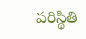పరిస్థితి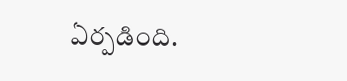ఏర్పడింది.